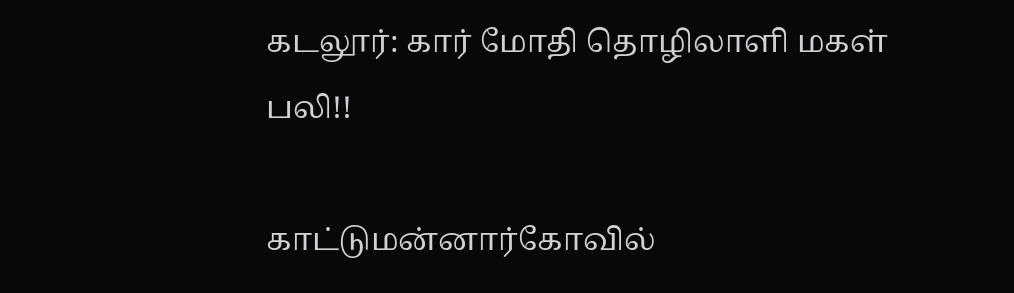கடலூர்: கார் மோதி தொழிலாளி மகள் பலி!!

காட்டுமன்னார்கோவில்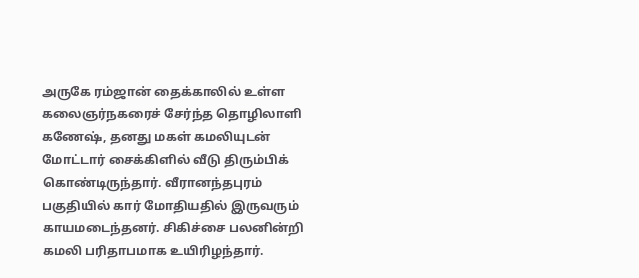அருகே ரம்ஜான் தைக்காலில் உள்ள கலைஞர்நகரைச் சேர்ந்த தொழிலாளி கணேஷ், தனது மகள் கமலியுடன் மோட்டார் சைக்கிளில் வீடு திரும்பிக் கொண்டிருந்தார். வீரானந்தபுரம் பகுதியில் கார் மோதியதில் இருவரும் காயமடைந்தனர். சிகிச்சை பலனின்றி கமலி பரிதாபமாக உயிரிழந்தார்.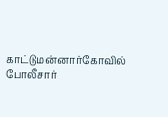காட்டுமன்னார்கோவில் போலீசார்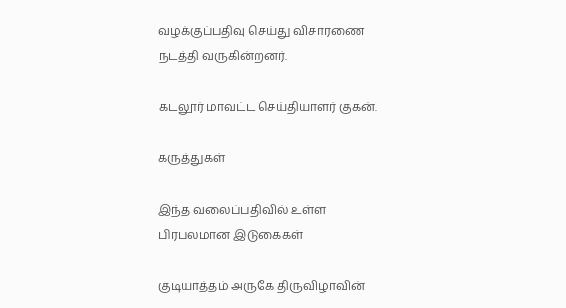வழக்குப்பதிவு செய்து விசாரணை நடத்தி வருகின்றனர்.

கடலூர் மாவட்ட செய்தியாளர் குகன்.

கருத்துகள்

இந்த வலைப்பதிவில் உள்ள பிரபலமான இடுகைகள்

குடியாத்தம் அருகே திருவிழாவின்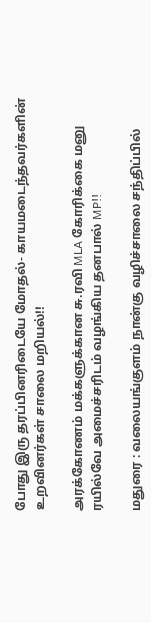போது இரு தரப்பினரிடையே மோதல்- காயமடைந்தவர்களின் உறவினர்கள் சாலை மறியல்!!

அரக்கோணம் மக்களுக்கான சு.ரவி MLA கோரிக்கை மனு ரயில்வே அமைச்சரிடம் வழங்கிய தனபால் MP!!

மதுரை : வலையங்குளம் நான்கு வழிச்சாலை சந்திப்பில்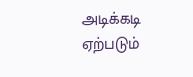அடிக்கடி ஏற்படும்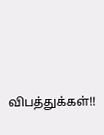விபத்துக்கள்!!